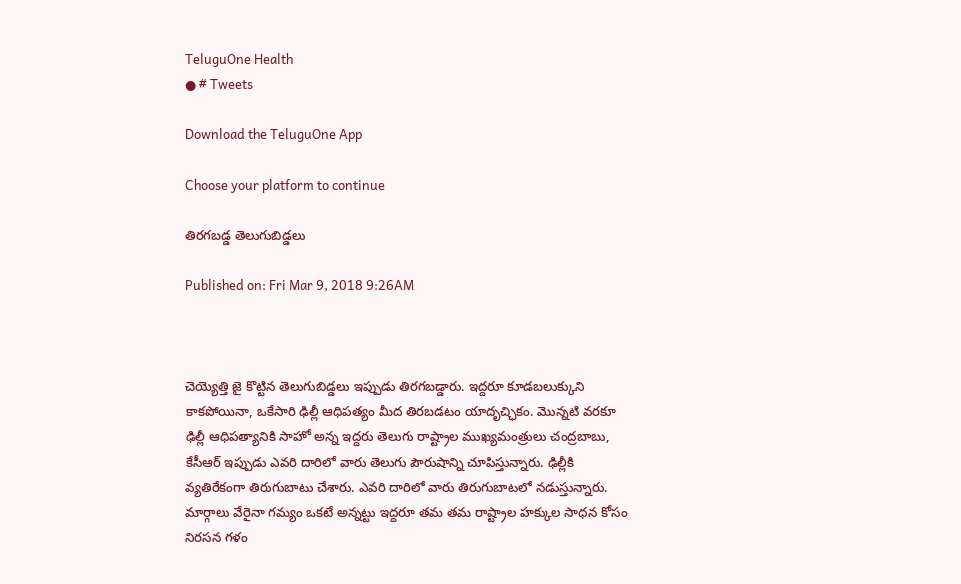TeluguOne Health
● # Tweets

Download the TeluguOne App

Choose your platform to continue

తిరగబడ్డ తెలుగుబిడ్డలు

Published on: Fri Mar 9, 2018 9:26AM



చెయ్యెత్తి జై కొట్టిన తెలుగుబిడ్డలు ఇప్పుడు తిరగబడ్డారు. ఇద్దరూ కూడబలుక్కుని కాకపోయినా, ఒకేసారి ఢిల్లీ ఆధిపత్యం మీద తిరబడటం యాదృచ్ఛికం. మొన్నటి వరకూ ఢిల్లీ ఆధిపత్యానికి సాహో అన్న ఇద్దరు తెలుగు రాష్ట్రాల ముఖ్యమంత్రులు చంద్రబాబు, కేసీఆర్ ఇప్పుడు ఎవరి దారిలో వారు తెలుగు పౌరుషాన్ని చూపిస్తున్నారు. ఢిల్లీకి వ్యతిరేకంగా తిరుగుబాటు చేశారు. ఎవరి దారిలో వారు తిరుగుబాటలో నడుస్తున్నారు. మార్గాలు వేరైనా గమ్యం ఒకటే అన్నట్టు ఇద్దరూ తమ తమ రాష్ట్రాల హక్కుల సాధన కోసం  నిరసన గళం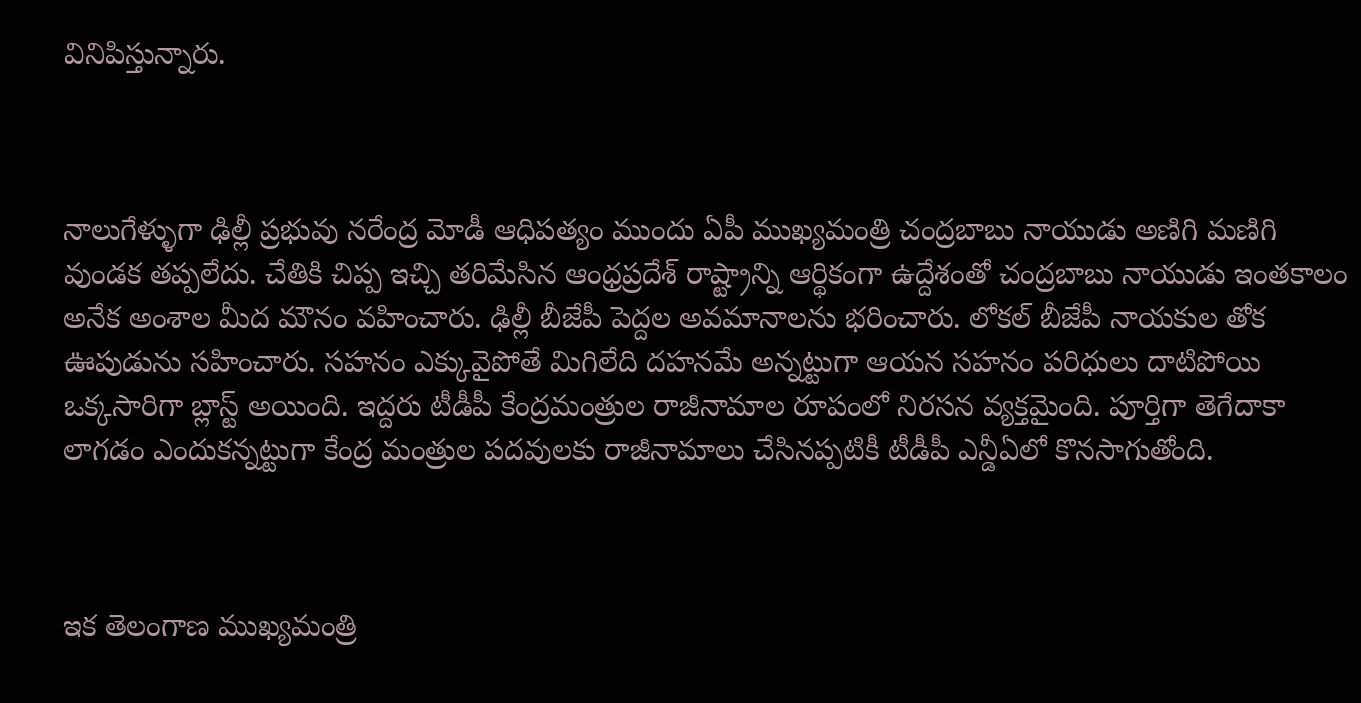వినిపిస్తున్నారు.



నాలుగేళ్ళుగా ఢిల్లీ ప్రభువు నరేంద్ర మోడీ ఆధిపత్యం ముందు ఏపీ ముఖ్యమంత్రి చంద్రబాబు నాయుడు అణిగి మణిగి వుండక తప్పలేదు. చేతికి చిప్ప ఇచ్చి తరిమేసిన ఆంధ్రప్రదేశ్ రాష్ట్రాన్ని ఆర్థికంగా ఉద్దేశంతో చంద్రబాబు నాయుడు ఇంతకాలం అనేక అంశాల మీద మౌనం వహించారు. ఢిల్లీ బీజేపీ పెద్దల అవమానాలను భరించారు. లోకల్ బీజేపీ నాయకుల తోక ఊపుడును సహించారు. సహనం ఎక్కువైపోతే మిగిలేది దహనమే అన్నట్టుగా ఆయన సహనం పరిధులు దాటిపోయి ఒక్కసారిగా బ్లాస్ట్ అయింది. ఇద్దరు టీడీపీ కేంద్రమంత్రుల రాజీనామాల రూపంలో నిరసన వ్యక్తమైంది. పూర్తిగా తెగేదాకా లాగడం ఎందుకన్నట్టుగా కేంద్ర మంత్రుల పదవులకు రాజీనామాలు చేసినప్పటికీ టీడీపీ ఎన్డీఏలో కొనసాగుతోంది.



ఇక తెలంగాణ ముఖ్యమంత్రి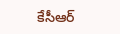కేసీఆర్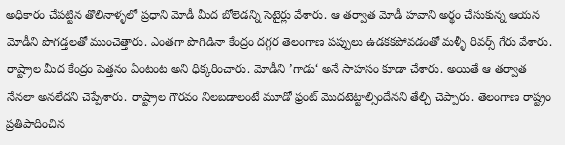అధికారం చేపట్టిన తొలినాళ్ళలో ప్రధాని మోడీ మీద బోలెడన్ని సెటైర్లు వేశారు. ఆ తర్వాత మోడీ హవాని అర్థం చేసుకున్న ఆయన మోడీని పొగడ్తలతో ముంచెత్తారు. ఎంతగా పొగిడినా కేంద్రం దగ్గర తెలంగాణ పప్పులు ఉడకకపోవడంతో మళ్ళీ రివర్స్ గేరు వేశారు. రాష్ట్రాల మీద కేంద్రం పెత్తనం ఏంటంట అని ధిక్కరించారు. మోడీని ’గాడు‘ అనే సాహసం కూడా చేశారు. అయితే ఆ తర్వాత నేనలా అనలేదని చెప్పేశారు. రాష్ట్రాల గౌరవం నిలబడాలంటే మూడో ఫ్రంట్ మొదటెట్టాల్సిందేనని తేల్చి చెప్పారు. తెలంగాణ రాష్ట్రం ప్రతిపాదించిన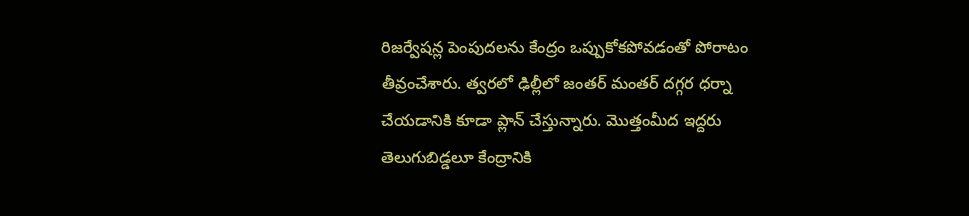రిజర్వేషన్ల పెంపుదలను కేంద్రం ఒప్పుకోకపోవడంతో పోరాటం తీవ్రంచేశారు. త్వరలో ఢిల్లీలో జంతర్ మంతర్ దగ్గర ధర్నా చేయడానికి కూడా ప్లాన్ చేస్తున్నారు. మొత్తంమీద ఇద్దరు తెలుగుబిడ్డలూ కేంద్రానికి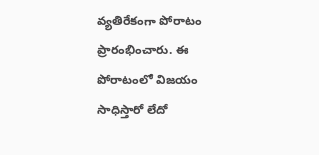వ్యతిరేకంగా పోరాటం ప్రారంభించారు. ఈ పోరాటంలో విజయం సాధిస్తారో లేదో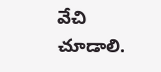వేచి చూడాలి.